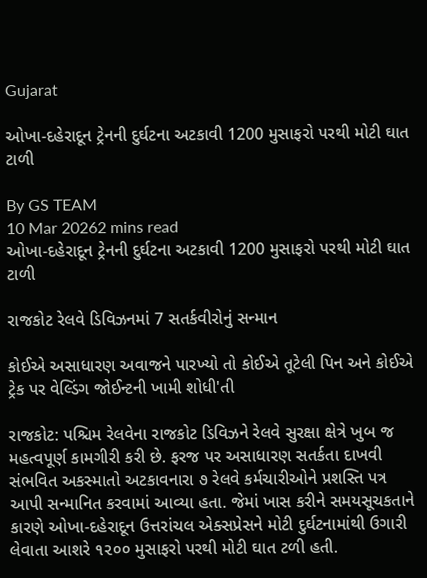Gujarat

ઓખા-દહેરાદૂન ટ્રેનની દુર્ઘટના અટકાવી 1200 મુસાફરો પરથી મોટી ઘાત ટાળી

By GS TEAM
10 Mar 20262 mins read
ઓખા-દહેરાદૂન ટ્રેનની દુર્ઘટના અટકાવી 1200 મુસાફરો પરથી મોટી ઘાત ટાળી

રાજકોટ રેલવે ડિવિઝનમાં 7 સતર્કવીરોનું સન્માન

કોઈએ અસાધારણ અવાજને પારખ્યો તો કોઈએ તૂટેલી પિન અને કોઈએ ટ્રેક પર વેલ્ડિંગ જોઈન્ટની ખામી શોધી'તી

રાજકોટ: પશ્ચિમ રેલવેના રાજકોટ ડિવિઝને રેલવે સુરક્ષા ક્ષેત્રે ખુબ જ મહત્વપૂર્ણ કામગીરી કરી છે. ફરજ પર અસાધારણ સતર્કતા દાખવી સંભવિત અકસ્માતો અટકાવનારા ૭ રેલવે કર્મચારીઓને પ્રશસ્તિ પત્ર આપી સન્માનિત કરવામાં આવ્યા હતા. જેમાં ખાસ કરીને સમયસૂચકતાને કારણે ઓખા-દહેરાદૂન ઉત્તરાંચલ એક્સપ્રેસને મોટી દુર્ઘટનામાંથી ઉગારી લેવાતા આશરે ૧૨૦૦ મુસાફરો પરથી મોટી ઘાત ટળી હતી.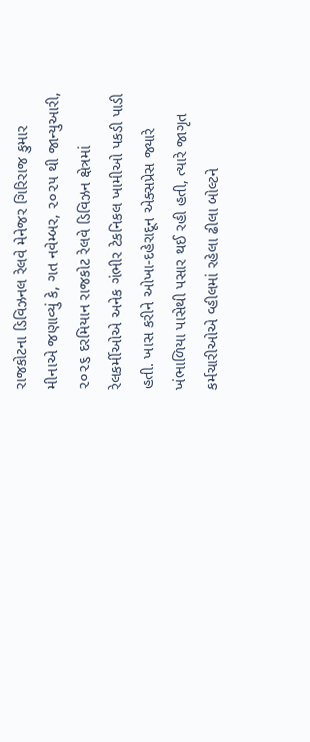રાજકોટના ડિવિઝનલ રેલવે મેનેજર ગિરિરાજ કુમાર મીનાએ જણાવ્યું કે, ગત નવેમ્બર, ૨૦૨૫ થી જાન્યુઆરી, ૨૦૨૬ દરમિયાન રાજકોટ રેલવે ડિવિઝન ક્ષેત્રમાં રેલકર્મીઓએ અનેક ગંભીર ટેકનિકલ ખામીઓ પકડી પાડી હતી. ખાસ કરીને ઓખા-દહેરાદૂન એક્સપ્રેસ જ્યારે ખંભાળિયા પાસેથી પસાર થઈ રહી હતી, ત્યારે જાગૃત કર્મચારીઓએ વ્હીલમાં રહેલા ઢીલા બોલ્ટને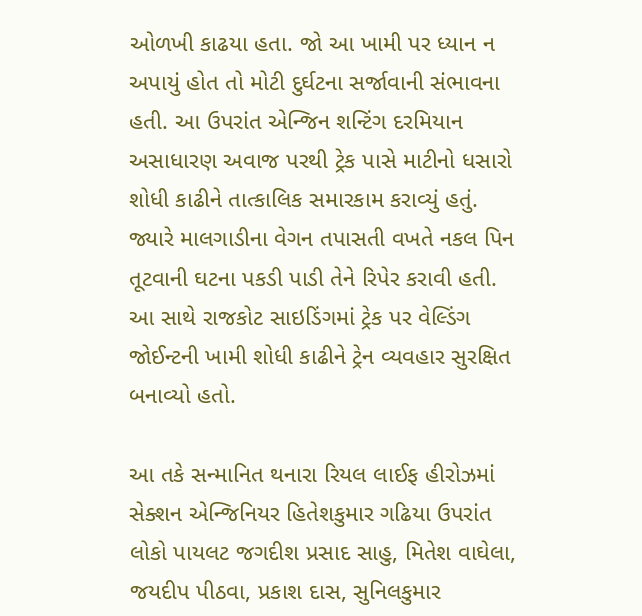ઓળખી કાઢયા હતા. જો આ ખામી પર ધ્યાન ન અપાયું હોત તો મોટી દુર્ઘટના સર્જાવાની સંભાવના હતી. આ ઉપરાંત એન્જિન શન્ટિંગ દરમિયાન અસાધારણ અવાજ પરથી ટ્રેક પાસે માટીનો ધસારો શોધી કાઢીને તાત્કાલિક સમારકામ કરાવ્યું હતું. જ્યારે માલગાડીના વેગન તપાસતી વખતે નકલ પિન તૂટવાની ઘટના પકડી પાડી તેને રિપેર કરાવી હતી. આ સાથે રાજકોટ સાઇડિંગમાં ટ્રેક પર વેલ્ડિંગ જોઈન્ટની ખામી શોધી કાઢીને ટ્રેન વ્યવહાર સુરક્ષિત બનાવ્યો હતો.

આ તકે સન્માનિત થનારા રિયલ લાઈફ હીરોઝમાં સેક્શન એન્જિનિયર હિતેશકુમાર ગઢિયા ઉપરાંત લોકો પાયલટ જગદીશ પ્રસાદ સાહુ, મિતેશ વાઘેલા, જયદીપ પીઠવા, પ્રકાશ દાસ, સુનિલકુમાર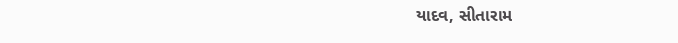યાદવ, સીતારામ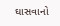ઘાસવાનો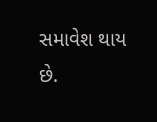સમાવેશ થાય છે.